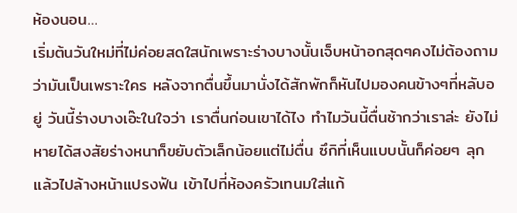ห้องนอน…
เริ่มต้นวันใหม่ที่ไม่ค่อยสดใสนักเพราะร่างบางนั้นเจ็บหน้าอกสุดๆคงไม่ต้องถามว่ามันเป็นเพราะใคร หลังจากตื่นขึ้นมานั่งได้สักพักก็หันไปมองคนข้างๆที่หลับอยู่ วันนี้ร่างบางเอ๊ะในใจว่า เราตื่นก่อนเขาได้ไง ทำไมวันนี้ตื่นช้ากว่าเราล่ะ ยังไม่หายได้สงสัยร่างหนาก็ขยับตัวเล็กน้อยแต่ไม่ตื่น ซึกิที่เห็นแบบนั้นก็ค่อยๆ ลุกแล้วไปล้างหน้าแปรงฟัน เข้าไปที่ห้องครัวเทนมใส่แก้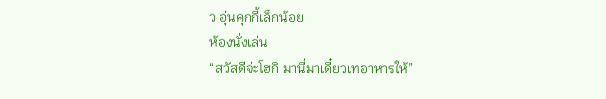ว อุ่นคุกกี้เล็กน้อย
ห้องนั่งเล่น
“สวัสดีจ่ะโฮกิ มานี่มาเดี๋ยวเทอาหารให้”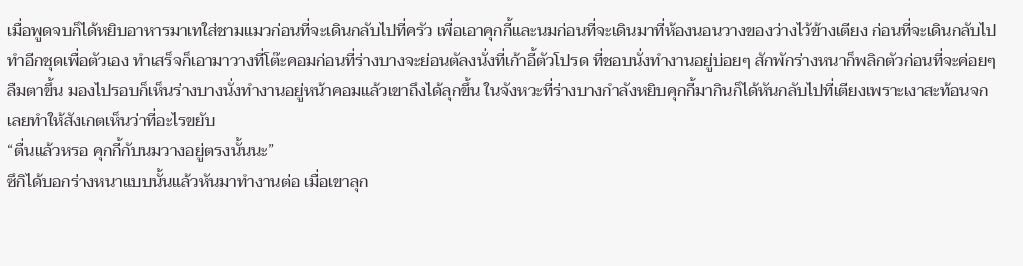เมื่อพูดจบก็ได้หยิบอาหารมาเทใส่ชามแมวก่อนที่จะเดินกลับไปที่ครัว เพื่อเอาคุกกี้และนมก่อนที่จะเดินมาที่ห้องนอนวางของว่างไว้ข้างเตียง ก่อนที่จะเดินกลับไปทำอีกชุดเพื่อตัวเอง ทำเสร็จก็เอามาวางที่โต๊ะคอมก่อนที่ร่างบางจะย่อนตัลงนั่งที่เก้าอี้ตัวโปรด ที่ชอบนั่งทำงานอยู่บ่อยๆ สักพักร่างหนาก็พลิกตัวก่อนที่จะค่อยๆลืมตาขึ้น มองไปรอบก็เห็นร่างบางนั่งทำงานอยู่หน้าคอมแล้วเขาถึงได้ลุกขึ้น ในจังหวะที่ร่างบางกำลังหยิบคุกกี้มากินก็ได้หันกลับไปที่เตียงเพราะเงาสะท้อนจกเลยทำให้สังเกตเห็นว่าที่อะไรขยับ
“ตื่นแล้วหรอ คุกกี้กับนมวางอยู่ตรงนั้นนะ”
ซึกิได้บอกร่างหนาแบบนั้นแล้วหันมาทำงานต่อ เมื่อเขาลุก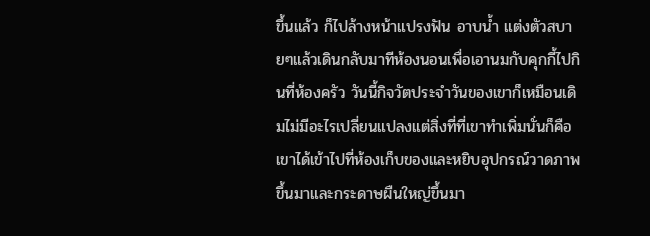ขึ้นแล้ว ก็ไปล้างหน้าแปรงฟัน อาบน้ำ แต่งตัวสบายๆแล้วเดินกลับมาทีห้องนอนเพื่อเอานมกับคุกกี้ไปกินที่ห้องครัว วันนี้กิจวัตประจำวันของเขาก็เหมือนเดิมไม่มีอะไรเปลี่ยนแปลงแต่สิ่งที่ที่เขาทำเพิ่มนั่นก็คือ เขาได้เข้าไปที่ห้องเก็บของและหยิบอุปกรณ์วาดภาพขึ้นมาและกระดาษผืนใหญ่ขึ้นมา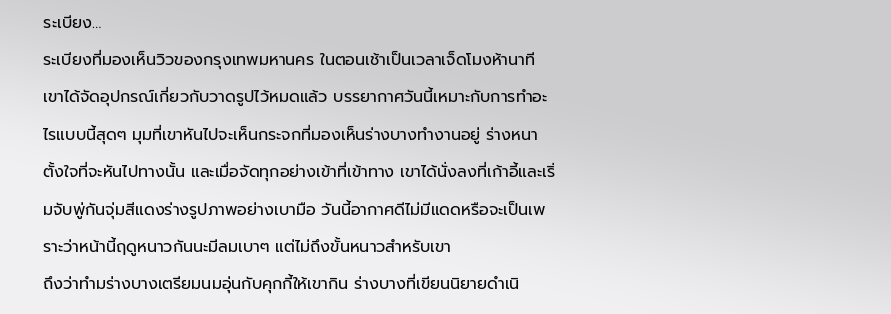ระเบียง…
ระเบียงที่มองเห็นวิวของกรุงเทพมหานคร ในตอนเช้าเป็นเวลาเจ็ดโมงห้านาที เขาได้จัดอุปกรณ์เกี่ยวกับวาดรูปไว้หมดแล้ว บรรยากาศวันนี้เหมาะกับการทำอะไรแบบนี้สุดๆ มุมที่เขาหันไปจะเห็นกระจกที่มองเห็นร่างบางทำงานอยู่ ร่างหนาตั้งใจที่จะหันไปทางนั้น และเมื่อจัดทุกอย่างเข้าที่เข้าทาง เขาได้นั่งลงที่เก้าอี้และเริ่มจับพู่กันจุ่มสีแดงร่างรูปภาพอย่างเบามือ วันนี้อากาศดีไม่มีแดดหรือจะเป็นเพราะว่าหน้านี้ฤดูหนาวกันนะมีลมเบาๆ แต่ไม่ถึงขั้นหนาวสำหรับเขา
ถึงว่าทำมร่างบางเตรียมนมอุ่นกับคุกกี้ให้เขากิน ร่างบางที่เขียนนิยายดำเนิ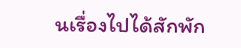นเรื่องไปได้สักพัก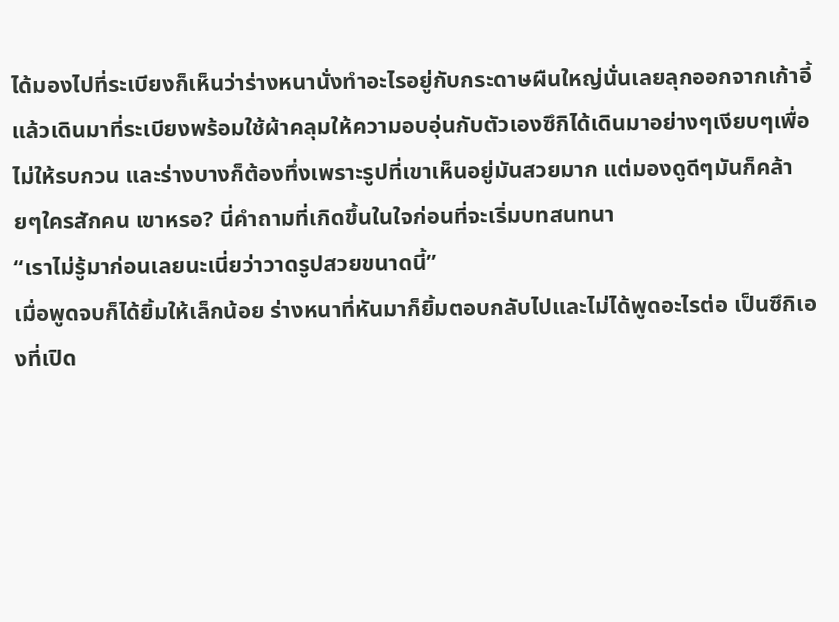ได้มองไปที่ระเบียงก็เห็นว่าร่างหนานั่งทำอะไรอยู่กับกระดาษผืนใหญ่นั่นเลยลุกออกจากเก้าอี้แล้วเดินมาที่ระเบียงพร้อมใช้ผ้าคลุมให้ความอบอุ่นกับตัวเองซึกิได้เดินมาอย่างๆเงียบๆเพื่อไม่ให้รบกวน และร่างบางก็ต้องทึ่งเพราะรูปที่เขาเห็นอยู่มันสวยมาก แต่มองดูดีๆมันก็คล้ายๆใครสักคน เขาหรอ? นี่คำถามที่เกิดขึ้นในใจก่อนที่จะเริ่มบทสนทนา
“เราไม่รู้มาก่อนเลยนะเนี่ยว่าวาดรูปสวยขนาดนี้”
เมื่อพูดจบก็ได้ยิ้มให้เล็กน้อย ร่างหนาที่หันมาก็ยิ้มตอบกลับไปและไม่ได้พูดอะไรต่อ เป็นซึกิเองที่เปิด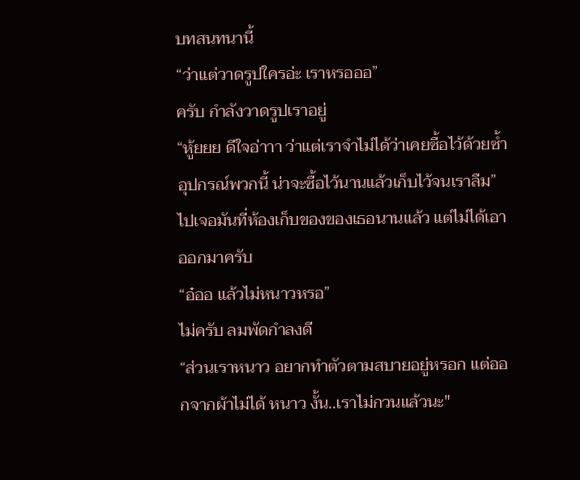บทสนทนานี้
“ว่าแต่วาดรูปใครอ่ะ เราหรอออ”
ครับ กำลังวาดรูปเราอยู่
“หู้ยยย ดีใจอ่าาา ว่าแต่เราจำไม่ได้ว่าเคยซื้อไว้ด้วยซ้ำอุปกรณ์พวกนี้ น่าจะซื้อไว้นานแล้วเก็บไว้จนเราลืม”
ไปเจอมันที่ห้องเก็บของของเธอนานแล้ว แต่ไม่ได้เอาออกมาครับ
“อ๋ออ แล้วไม่หนาวหรอ”
ไม่ครับ ลมพัดกำลงดี
“ส่วนเราหนาว อยากทำตัวตามสบายอยู่หรอก แต่ออกจากผ้าไม่ได้ หนาว งั้น..เราไม่กวนแล้วนะ"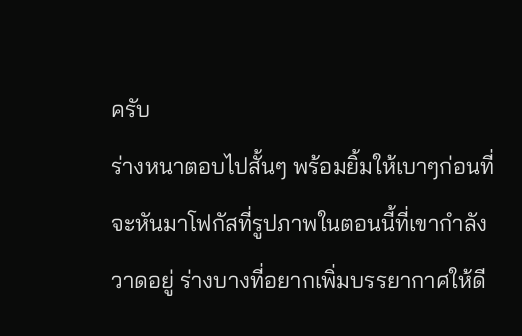ครับ
ร่างหนาตอบไปสั้นๆ พร้อมยิ้มให้เบาๆก่อนที่จะหันมาโฟกัสที่รูปภาพในตอนนี้ที่เขากำลังวาดอยู่ ร่างบางที่อยากเพิ่มบรรยากาศให้ดี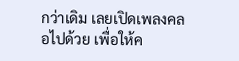กว่าเดิม เลยเปิดเพลงคลอไปด้วย เพื่อให้ค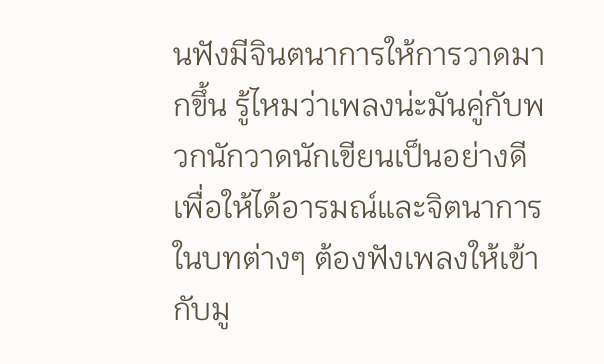นฟังมีจินตนาการให้การวาดมากขึ้น รู้ไหมว่าเพลงน่ะมันคู่กับพวกนักวาดนักเขียนเป็นอย่างดี เพื่อให้ได้อารมณ์และจิตนาการในบทต่างๆ ต้องฟังเพลงให้เข้ากับมู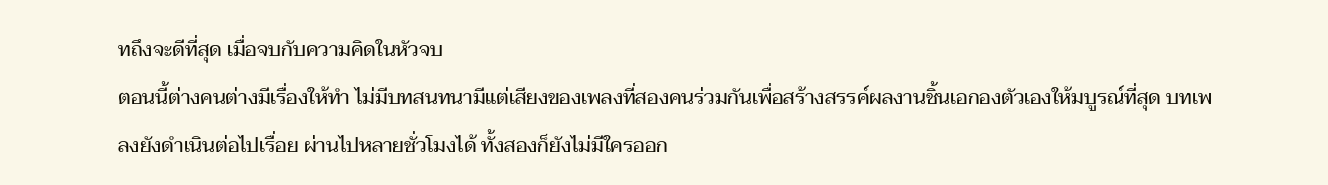ทถึงจะดีที่สุด เมื่อจบกับความคิดในหัวจบ
ตอนนี้ต่างคนต่างมีเรื่องให้ทำ ไม่มีบทสนทนามีแต่เสียงของเพลงที่สองคนร่วมกันเพื่อสร้างสรรค์ผลงานชิ้นเอกองตัวเองให้มบูรณ์ที่สุด บทเพลงยังดำเนินต่อไปเรื่อย ผ่านไปหลายชั่วโมงได้ ทั้งสองก็ยังไม่มีใครออก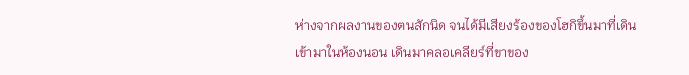ห่างจากผลงานของตนสักนิด จนได้มีเสียงร้องของโฮกิขึ้นมาที่เดินเข้ามาในห้องนอน เดินมาคลอเคลียร์ที่ขาของ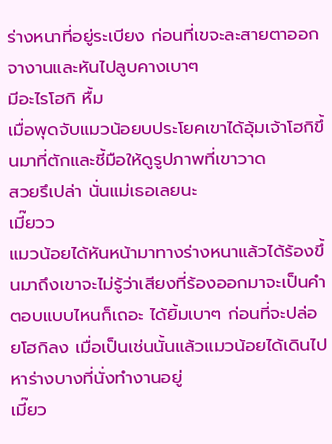ร่างหนาที่อยู่ระเบียง ก่อนที่เขจะละสายตาออกจางานและหันไปลูบคางเบาๆ
มีอะไรโฮกิ หื้ม
เมื่อพุดจับแมวน้อยบประโยคเขาได้อุ้มเจ้าโฮกิขึ้นมาที่ตักและชี้มือให้ดูรูปภาพที่เขาวาด
สวยรึเปล่า นั่นแม่เธอเลยนะ
เมี๊ยวว
แมวน้อยได้หันหน้ามาทางร่างหนาแล้วได้ร้องขึ้นมาถึงเขาจะไม่รู้ว่าเสียงที่ร้องออกมาจะเป็นคำตอบแบบไหนก็เถอะ ได้ยิ้มเบาๆ ก่อนที่จะปล่อยโฮกิลง เมื่อเป็นเช่นนั้นแล้วแมวน้อยได้เดินไปหาร่างบางที่นั่งทำงานอยู่
เมี๊ยว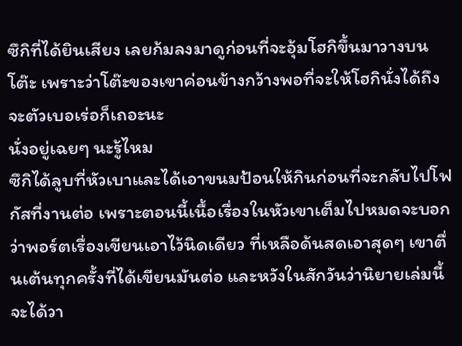ซึกิที่ได้ยินเสียง เลยก้มลงมาดูก่อนที่จะอุ้มโฮกิขึ้นมาวางบนโต๊ะ เพราะว่าโต๊ะของเขาค่อนข้างกว้างพอที่จะให้โฮกินั่งได้ถึงจะตัวเบอเร่อก็เถอะนะ
นั่งอยู่เฉยๆ นะรู้ไหม
ซึกิได้ลูบที่หัวเบาและได้เอาขนมป้อนให้กินก่อนที่จะกลับไปโฟกัสที่งานต่อ เพราะตอนนี้เนื้อเรื่องในหัวเขาเต็มไปหมดจะบอกว่าพอร์ตเรื่องเขียนเอาไว้นิดเดียว ที่เหลือด้นสดเอาสุดๆ เขาตื่นเต้นทุกครั้งที่ได้เขียนมันต่อ และหวังในสักวันว่านิยายเล่มนี้จะได้วา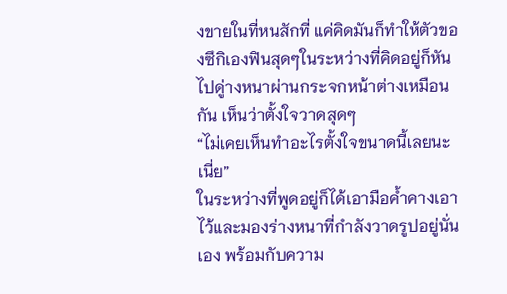งขายในที่หนสักที่ แค่คิดมันก็ทำให้ตัวของซึกิเองฟินสุดๆในระหว่างที่คิดอยู่ก็หันไปดู่างหนาผ่านกระจกหน้าต่างเหมือนกัน เห็นว่าตั้งใจวาดสุดๆ
“ไม่เคยเห็นทำอะไรตั้งใจขนาดนี้เลยนะเนี่ย”
ในระหว่างที่พูดอยู่ก็ได้เอามือค้ำคางเอาไว้และมองร่างหนาที่กำลังวาดรูปอยู่นั่นเอง พร้อมกับความ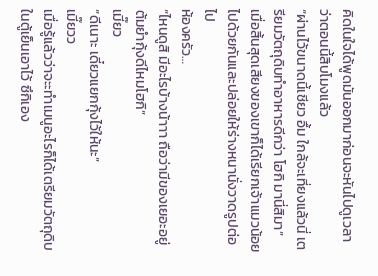คิดในใจได้พูดมันออกมาก่อนจะหันไปดูเวลาว่าตอนนี้สิบโมงแล้ว
“ผ่านไว้ขนาดนี้เชียว อื้ม ใกล้จะเที่ยงแล้วนี่ เตรียมวัตถุดิบทำอาหารดีกว่า โฮกิ มานี่สิมา”
เมื่อสิ้นสุดเสียงของเขาก็ได้เรียกเจ้าแมวน้อยไปด้วยกันและปล่อยให้ร่างหนานั่งวาดรูปต่อไป
ห้องครัว…
“ไหนดูสิ มีอะไรบ้างน้าาา ถือว่ามีของเยอะอยู่ ต้มยำกุ้งดีไหมโฮกิ”
เมี๊ยว
“ดีเนาะ เดี๋ยวแยกกุ้งไว้ให้นะ”
เมี๊ยวว
เมื่อรู้แล้วว่าจะะทำเมนูอะไรก็ได้เตรียมวัตถุดิบในตู้เย็นเอาไว้ ซึกิเอง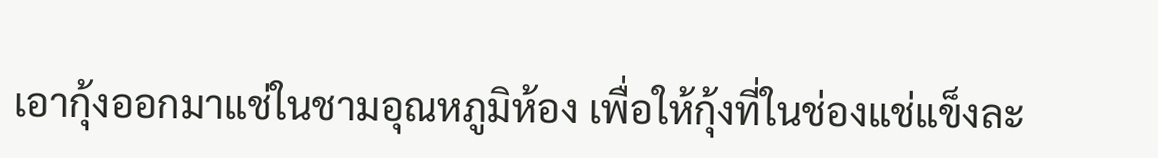เอากุ้งออกมาแช่ในชามอุณหภูมิห้อง เพื่อให้กุ้งที่ในช่องแช่แข็งละ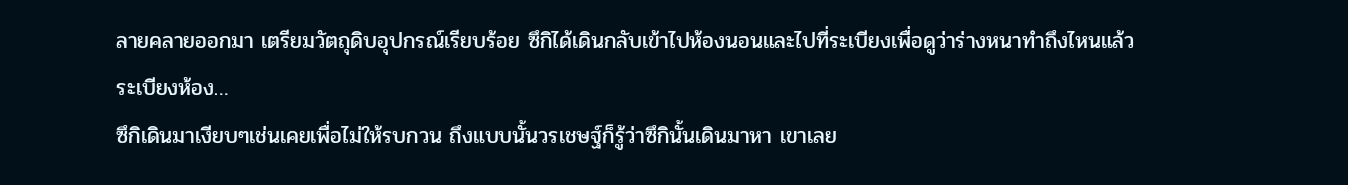ลายคลายออกมา เตรียมวัตถุดิบอุปกรณ์เรียบร้อย ซึกิได้เดินกลับเข้าไปห้องนอนและไปที่ระเบียงเพื่อดูว่าร่างหนาทำถึงไหนแล้ว
ระเบียงห้อง…
ซึกิเดินมาเงียบๆเช่นเคยเพื่อไม่ให้รบกวน ถึงแบบนั้นวรเชษฐ์ก็รู้ว่าซึกินั้นเดินมาหา เขาเลย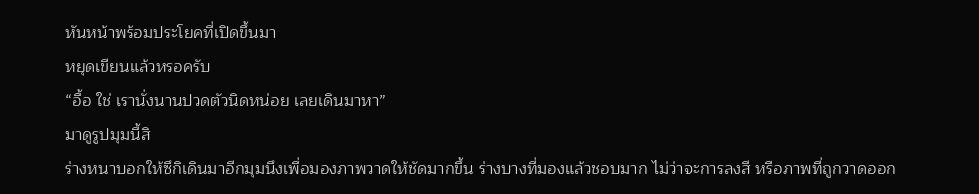หันหน้าพร้อมประโยคที่เปิดขึ้นมา
หยุดเขียนแล้วหรอครับ
“อื้อ ใช่ เรานั่งนานปวดตัวนิดหน่อย เลยเดินมาหา”
มาดูรูปมุมนี้สิ
ร่างหนาบอกให้ซึกิเดินมาอีกมุมนึงเพื่อมองภาพวาดให้ชัดมากขึ้น ร่างบางที่มองแล้วชอบมาก ไม่ว่าจะการลงสี หรือภาพที่ถูกวาดออก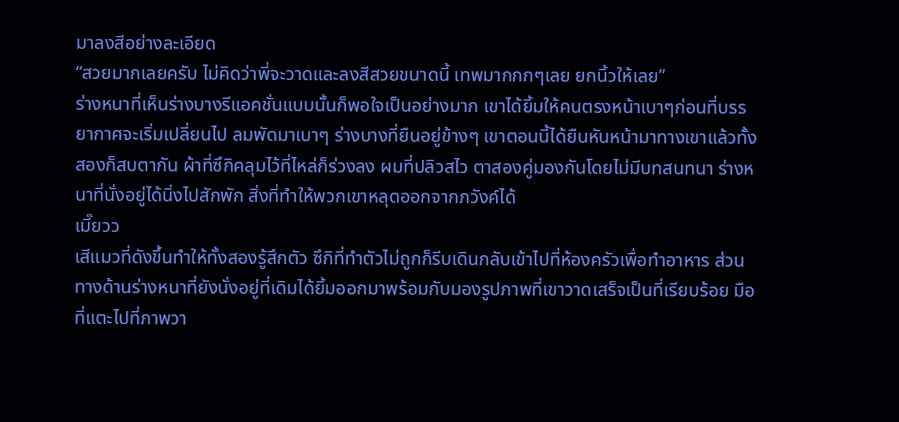มาลงสีอย่างละเอียด
“สวยมากเลยครับ ไม่คิดว่าพี่จะวาดและลงสีสวยขนาดนี้ เทพมากกกๆเลย ยกนิ้วให้เลย”
ร่างหนาที่เห็นร่างบางรีแอคชั่นแบบนั้นก็พอใจเป็นอย่างมาก เขาได้ยิ้มให้คนตรงหน้าเบาๆก่อนที่บรรยากาศจะเริ่มเปลี่ยนไป ลมพัดมาเบาๆ ร่างบางที่ยืนอยู่ข้างๆ เขาตอนนี้ได้ยืนหันหน้ามาทางเขาแล้วทั้งสองก็สบตากัน ผ้าที่ซึกิคลุมไว้ที่ไหล่ก็ร่วงลง ผมที่ปลิวสไว ตาสองคู่มองกันโดยไม่มีบทสนทนา ร่างหนาที่นั่งอยู่ได้นิ่งไปสักพัก สิ่งที่ทำให้พวกเขาหลุดออกจากภวังค์ได้
เมี๊ยวว
เสีแมวที่ดังขึ้นทำให้ทั้งสองรู้สึกตัว ซึกิที่ทำตัวไม่ถูกก็รีบเดินกลับเข้าไปที่ห้องครัวเพื่อทำอาหาร ส่วนทางด้านร่างหนาที่ยังนั่งอยู่ที่เดิมได้ยิ้มออกมาพร้อมกับมองรูปภาพที่เขาวาดเสร็จเป็นที่เรียบร้อย มือที่แตะไปที่ภาพวา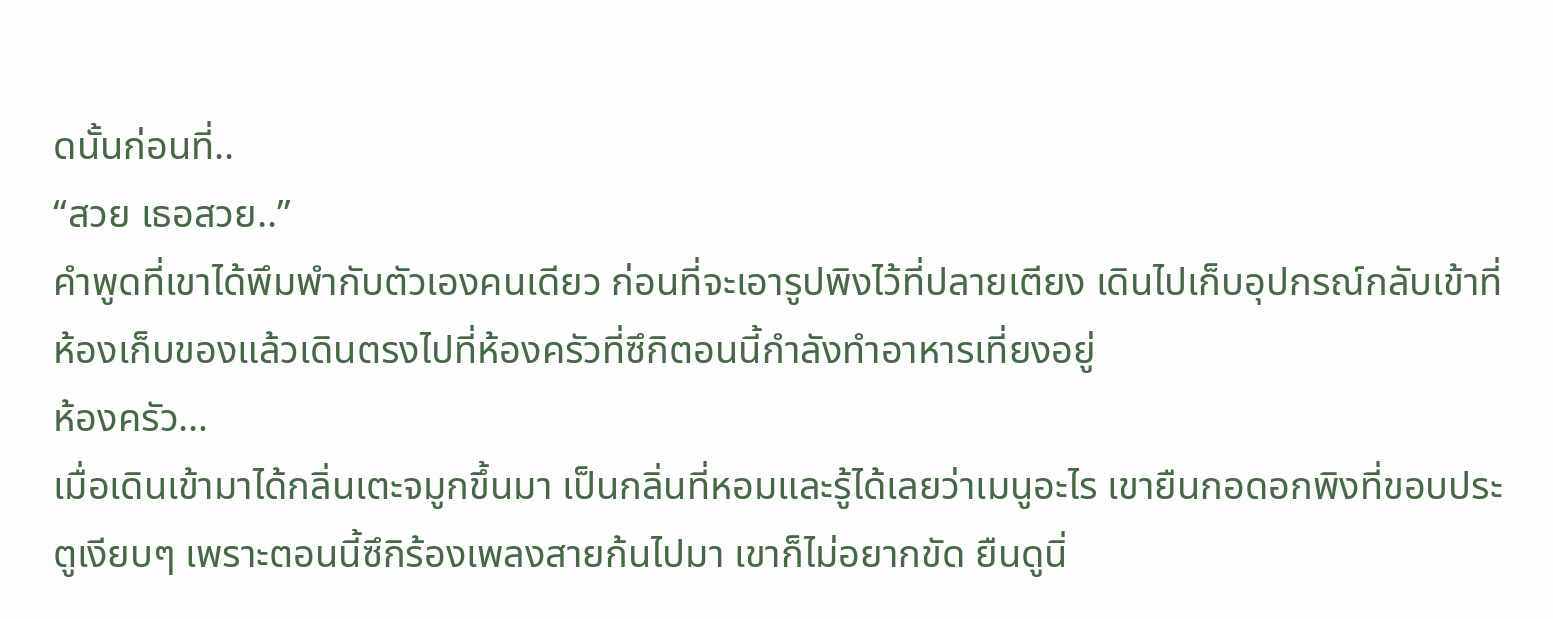ดนั้นก่อนที่..
“สวย เธอสวย..”
คำพูดที่เขาได้พึมพำกับตัวเองคนเดียว ก่อนที่จะเอารูปพิงไว้ที่ปลายเตียง เดินไปเก็บอุปกรณ์กลับเข้าที่ห้องเก็บของแล้วเดินตรงไปที่ห้องครัวที่ซึกิตอนนี้กำลังทำอาหารเที่ยงอยู่
ห้องครัว…
เมื่อเดินเข้ามาได้กลิ่นเตะจมูกขึ้นมา เป็นกลิ่นที่หอมและรู้ได้เลยว่าเมนูอะไร เขายืนกอดอกพิงที่ขอบประตูเงียบๆ เพราะตอนนี้ซึกิร้องเพลงสายก้นไปมา เขาก็ไม่อยากขัด ยืนดูนิ่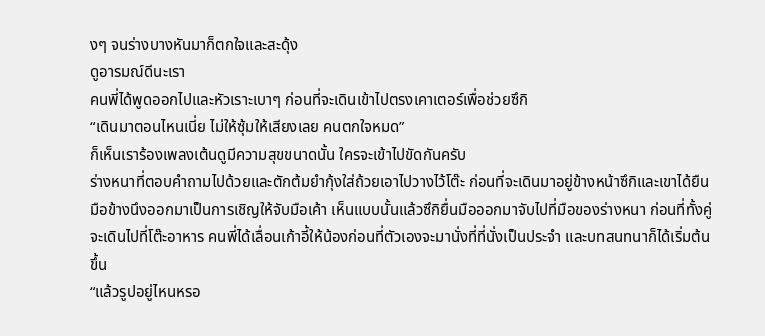งๆ จนร่างบางหันมาก็ตกใจและสะดุ้ง
ดูอารมณ์ดีนะเรา
คนพี่ได้พูดออกไปและหัวเราะเบาๆ ก่อนที่จะเดินเข้าไปตรงเคาเตอร์เพื่อช่วยซึกิ
“เดินมาตอนไหนเนี่ย ไม่ให้ซุ้มให้เสียงเลย คนตกใจหมด”
ก็เห็นเราร้องเพลงเต้นดูมีความสุขขนาดนั้น ใครจะเข้าไปขัดกันครับ
ร่างหนาที่ตอบคำถามไปด้วยและตักต้มยำกุ้งใส่ถ้วยเอาไปวางไว้โต๊ะ ก่อนที่จะเดินมาอยู่ข้างหน้าซึกิและเขาได้ยืนมือข้างนึงออกมาเป็นการเชิญให้จับมือเค้า เห็นแบบนั้นแล้วซึกิยื่นมือออกมาจับไปที่มือของร่างหนา ก่อนที่ทั้งคู่จะเดินไปที่โต๊ะอาหาร คนพี่ได้เลื่อนเก้าอี้ให้น้องก่อนที่ตัวเองจะมานั่งที่ที่นั่งเป็นประจำ และบทสนทนาก็ได้เริ่มต้นขึ้น
“แล้วรูปอยู่ไหนหรอ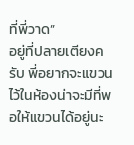ที่พี่วาด”
อยู่ที่ปลายเตียงครับ พี่อยากจะแขวนไว้ในห้องน่าจะมีที่พอให้แขวนได้อยู่นะ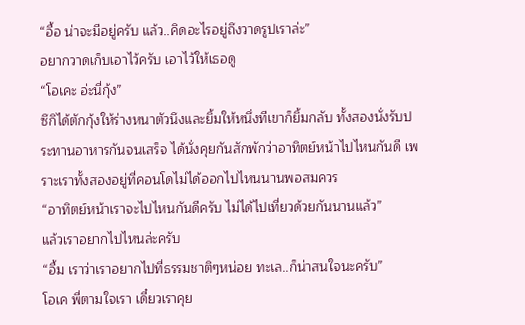“อื้อ น่าจะมีอยู่ครับ แล้ว..คิดอะไรอยู่ถึงวาดรูปเราล่ะ”
อยากวาดเก็บเอาไว้ครับ เอาไว้ให้เธอดู
“โอเคะ อ่ะนี่กุ้ง”
ซึกิได้ตักกุ้งให้ร่างหนาตัวนึงและยิ้มให้หนึ่งทีเขาก็ยิ้มกลับ ทั้งสองนั่งรับประทานอาหารกันจนเสร็จ ได้นั่งคุยกันสักพักว่าอาทิตย์หน้าไปไหนกันดี เพราะเราทั้งสองอยู่ที่คอนโดไม่ได้ออกไปไหนนานพอสมควร
“อาทิตย์หน้าเราจะไปไหนกันดีครับ ไม่ได้ไปเที่ยวด้วยกันนานแล้ว”
แล้วเราอยากไปไหนล่ะครับ
“อื้ม เราว่าเราอยากไปที่ธรรมชาติๆหน่อย ทะเล..ก็น่าสนใจนะครับ”
โอเค พี่ตามใจเรา เดี๋ยวเราคุย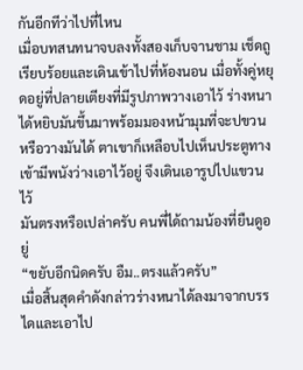กันอีกทีว่าไปที่ไหน
เมื่อบทสนทนาจบลงทั้งสองเก็บจานชาม เช็ดถูเรียบร้อยและเดินเข้าไปที่ห้องนอน เมื่อทั้งคู่หยุดอยู่ที่ปลายเตียงที่มีรูปภาพวางเอาไว้ ร่างหนาได้หยิบมันขึ้นมาพร้อมมองหน้ามุมที่จะปขวนหรือวางมันได้ ตาเขาก็เหลือบไปเห็นประตูทางเข้ามีพนังว่างเอาไว้อยู่ จึงเดินเอารูปไปแขวนไว้
มันตรงหรือเปล่าครับ คนพี่ได้ถามน้องที่ยืนดูอยู่
“ขยับอีกนิดครับ อืม..ตรงแล้วครับ”
เมื่อสิ้นสุดคำดังกล่าวร่างหนาได้ลงมาจากบรรไดและเอาไป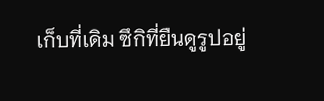เก็บที่เดิม ซึกิที่ยืนดูรูปอยู่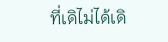ที่เดิไม่ได้เดิ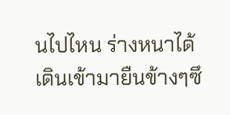นไปไหน ร่างหนาได้เดินเข้ามายืนข้างๆซึ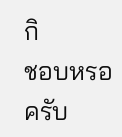กิ
ชอบหรอครับ